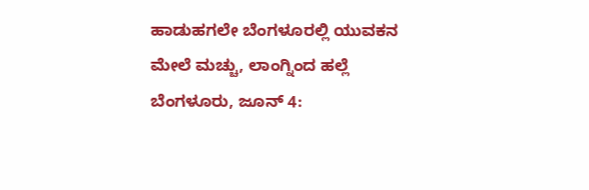ಹಾಡುಹಗಲೇ ಬೆಂಗಳೂರಲ್ಲಿ ಯುವಕನ ಮೇಲೆ ಮಚ್ಚು, ಲಾಂಗ್ನಿಂದ ಹಲ್ಲೆ
ಬೆಂಗಳೂರು, ಜೂನ್ 4: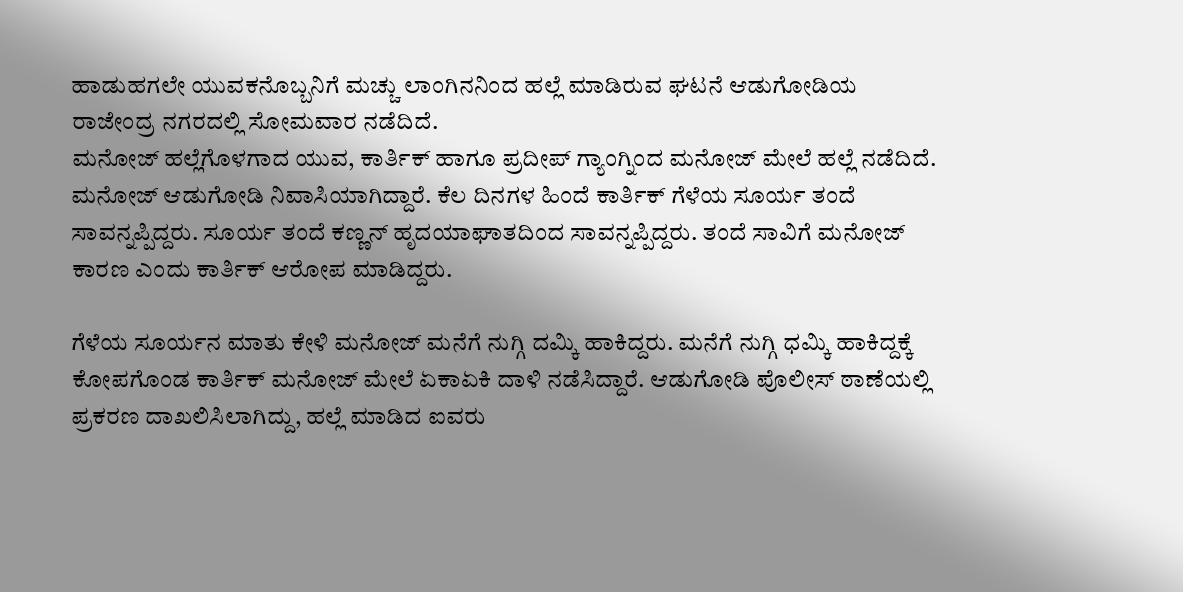ಹಾಡುಹಗಲೇ ಯುವಕನೊಬ್ಬನಿಗೆ ಮಚ್ಚು ಲಾಂಗಿನನಿಂದ ಹಲ್ಲೆ ಮಾಡಿರುವ ಘಟನೆ ಆಡುಗೋಡಿಯ ರಾಜೇಂದ್ರ ನಗರದಲ್ಲಿ ಸೋಮವಾರ ನಡೆದಿದೆ.
ಮನೋಜ್ ಹಲ್ಲೆಗೊಳಗಾದ ಯುವ, ಕಾರ್ತಿಕ್ ಹಾಗೂ ಪ್ರದೀಪ್ ಗ್ಯಾಂಗ್ನಿಂದ ಮನೋಜ್ ಮೇಲೆ ಹಲ್ಲೆ ನಡೆದಿದೆ. ಮನೋಜ್ ಆಡುಗೋಡಿ ನಿವಾಸಿಯಾಗಿದ್ದಾರೆ. ಕೆಲ ದಿನಗಳ ಹಿಂದೆ ಕಾರ್ತಿಕ್ ಗೆಳೆಯ ಸೂರ್ಯ ತಂದೆ ಸಾವನ್ನಪ್ಪಿದ್ದರು. ಸೂರ್ಯ ತಂದೆ ಕಣ್ಣನ್ ಹೃದಯಾಘಾತದಿಂದ ಸಾವನ್ನಪ್ಪಿದ್ದರು. ತಂದೆ ಸಾವಿಗೆ ಮನೋಜ್ ಕಾರಣ ಎಂದು ಕಾರ್ತಿಕ್ ಆರೋಪ ಮಾಡಿದ್ದರು.

ಗೆಳೆಯ ಸೂರ್ಯನ ಮಾತು ಕೇಳಿ ಮನೋಜ್ ಮನೆಗೆ ನುಗ್ಗಿ ದಮ್ಕಿ ಹಾಕಿದ್ದರು. ಮನೆಗೆ ನುಗ್ಗಿ ಧಮ್ಕಿ ಹಾಕಿದ್ದಕ್ಕೆ ಕೋಪಗೊಂಡ ಕಾರ್ತಿಕ್ ಮನೋಜ್ ಮೇಲೆ ಏಕಾಏಕಿ ದಾಳಿ ನಡೆಸಿದ್ದಾರೆ. ಆಡುಗೋಡಿ ಪೊಲೀಸ್ ಠಾಣೆಯಲ್ಲಿ ಪ್ರಕರಣ ದಾಖಲಿಸಿಲಾಗಿದ್ದು, ಹಲ್ಲೆ ಮಾಡಿದ ಐವರು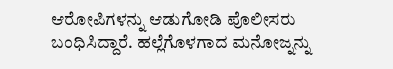ಆರೋಪಿಗಳನ್ನು ಆಡುಗೋಡಿ ಪೊಲೀಸರು ಬಂಧಿಸಿದ್ದಾರೆ. ಹಲ್ಲೆಗೊಳಗಾದ ಮನೋಜ್ನನ್ನು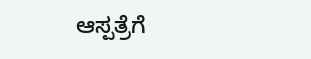ಆಸ್ಪತ್ರೆಗೆ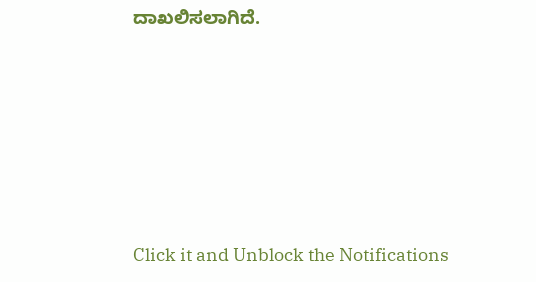ದಾಖಲಿಸಲಾಗಿದೆ.











Click it and Unblock the Notifications